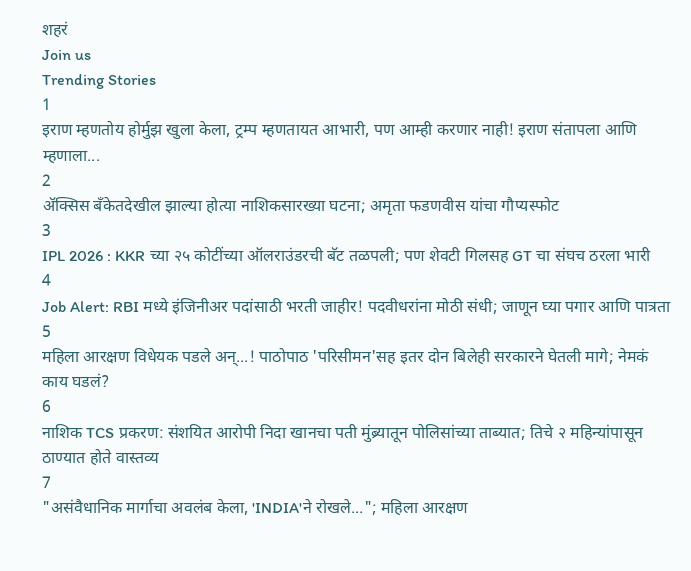शहरं
Join us
Trending Stories
1
इराण म्हणतोय होर्मुझ खुला केला, ट्रम्प म्हणतायत आभारी, पण आम्ही करणार नाही! इराण संतापला आणि म्हणाला...
2
ॲक्सिस बँकेतदेखील झाल्या होत्या नाशिकसारख्या घटना; अमृता फडणवीस यांचा गौप्यस्फोट
3
IPL 2026 : KKR च्या २५ कोटींच्या ऑलराउंडरची बॅट तळपली; पण शेवटी गिलसह GT चा संघच ठरला भारी
4
Job Alert: RBI मध्ये इंजिनीअर पदांसाठी भरती जाहीर! पदवीधरांना मोठी संधी; जाणून घ्या पगार आणि पात्रता
5
महिला आरक्षण विधेयक पडले अन्...! पाठोपाठ 'परिसीमन'सह इतर दोन बिलेही सरकारने घेतली मागे; नेमकं काय घडलं?
6
नाशिक TCS प्रकरण: संशयित आरोपी निदा खानचा पती मुंब्र्यातून पोलिसांच्या ताब्यात; तिचे २ महिन्यांपासून ठाण्यात होते वास्तव्य
7
"असंवैधानिक मार्गाचा अवलंब केला, 'INDIA'ने रोखले..."; महिला आरक्षण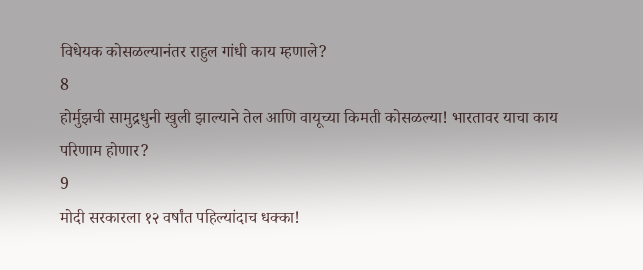विधेयक कोसळल्यानंतर राहुल गांधी काय म्हणाले?
8
होर्मुझची सामुद्रधुनी खुली झाल्याने तेल आणि वायूच्या किमती कोसळल्या! भारतावर याचा काय परिणाम होणार?
9
मोदी सरकारला १२ वर्षांत पहिल्यांदाच धक्का!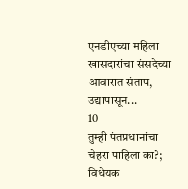एनडीएच्या महिला खासदारांचा संसदेच्या आवारात संताप, उद्यापासून...
10
तुम्ही पंतप्रधानांचा चेहरा पाहिला का?; विधेयक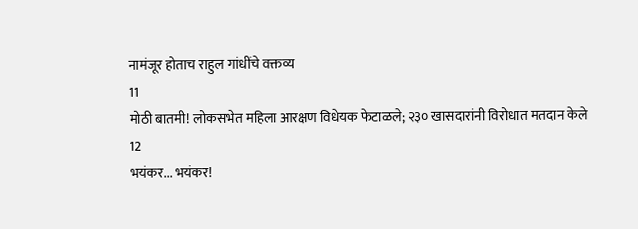नामंजूर होताच राहुल गांधींचे वक्तव्य
11
मोठी बातमी! लोकसभेत महिला आरक्षण विधेयक फेटाळले; २३० खासदारांनी विरोधात मतदान केले
12
भयंकर... भयंकर!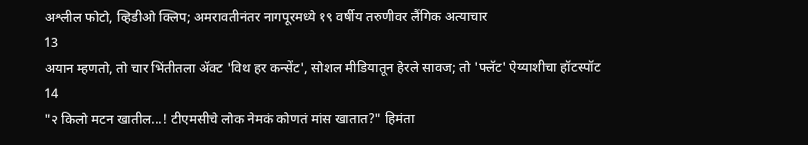अश्लील फोटो, व्हिडीओ क्लिप; अमरावतीनंतर नागपूरमध्ये १९ वर्षीय तरुणीवर लैंगिक अत्याचार
13
अयान म्हणतो, तो चार भिंतीतला अ‍ॅक्ट 'विथ हर कन्सेंट', सोशल मीडियातून हेरले सावज; तो 'फ्लॅट' ऐय्याशीचा हॉटस्पॉट
14
"२ किलो मटन खातील...! टीएमसीचे लोक नेमकं कोणतं मांस खातात?" हिमंता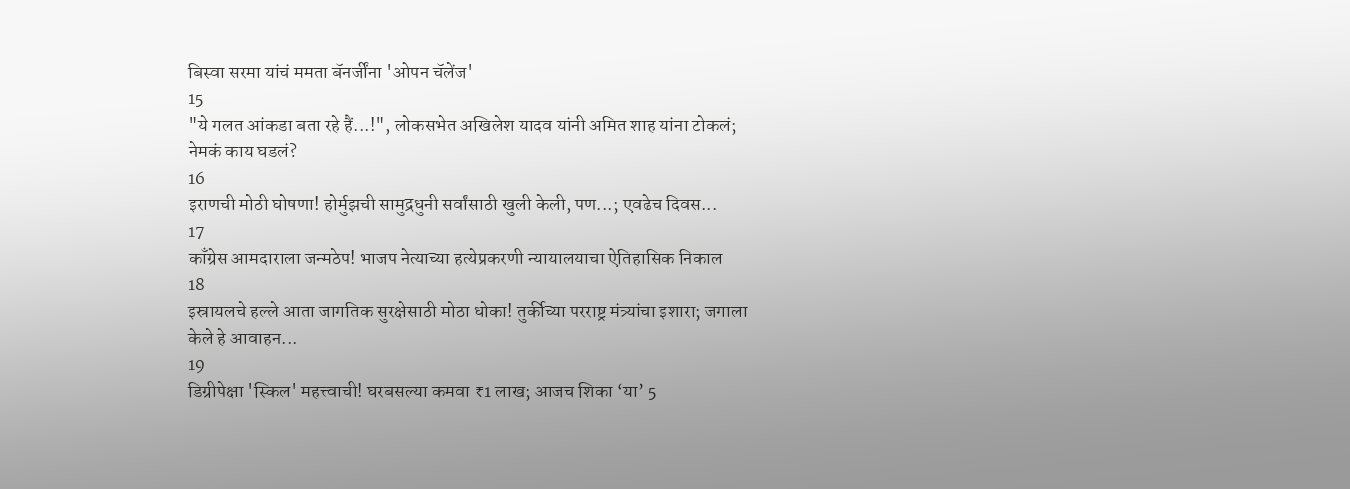बिस्वा सरमा यांचं ममता बॅनर्जींना 'ओपन चॅलेंज'
15
"ये गलत आंकडा बता रहे हैं...!", लोकसभेत अखिलेश यादव यांनी अमित शाह यांना टोकलं; नेमकं काय घडलं?
16
इराणची मोठी घोषणा! होर्मुझची सामुद्रधुनी सर्वांसाठी खुली केली, पण...; एवढेच दिवस...
17
काँग्रेस आमदाराला जन्मठेप! भाजप नेत्याच्या हत्येप्रकरणी न्यायालयाचा ऐतिहासिक निकाल
18
इस्रायलचे हल्ले आता जागतिक सुरक्षेसाठी मोठा धोका! तुर्कीच्या परराष्ट्र मंत्र्यांचा इशारा; जगाला केले हे आवाहन...
19
डिग्रीपेक्षा 'स्किल' महत्त्वाची! घरबसल्या कमवा ₹1 लाख; आजच शिका ‘या’ 5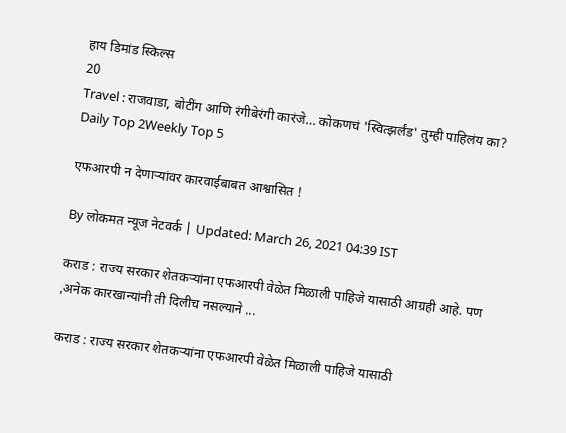हाय डिमांड स्किल्स
20
Travel : राजवाडा, बोटींग आणि रंगीबेरंगी कारंजे… कोकणचं 'स्वित्झर्लंड' तुम्ही पाहिलंय का?
Daily Top 2Weekly Top 5

एफआरपी न देणाऱ्यांवर कारवाईबाबत आश्वासित !

By लोकमत न्यूज नेटवर्क | Updated: March 26, 2021 04:39 IST

कराड : राज्य सरकार शेतकऱ्यांना एफआरपी वेळेत मिळाली पाहिजे यासाठी आग्रही आहे. पण ,अनेक कारखान्यांनी ती दिलीच नसल्याने ...

कराड : राज्य सरकार शेतकऱ्यांना एफआरपी वेळेत मिळाली पाहिजे यासाठी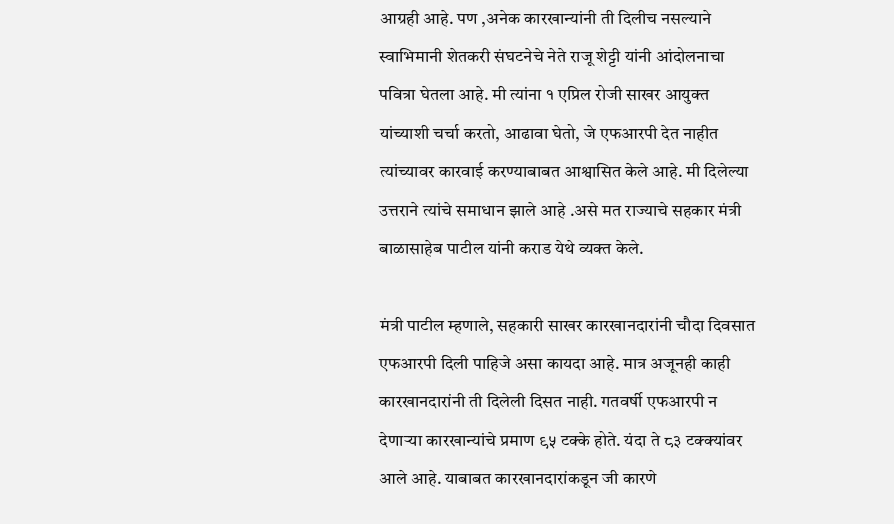आग्रही आहे. पण ,अनेक कारखान्यांनी ती दिलीच नसल्याने स्वाभिमानी शेतकरी संघटनेचे नेते राजू शेट्टी यांनी आंदोलनाचा पवित्रा घेतला आहे. मी त्यांना १ एप्रिल रोजी साखर आयुक्त यांच्याशी चर्चा करतो, आढावा घेतो, जे एफआरपी देत नाहीत त्यांच्यावर कारवाई करण्याबाबत आश्वासित केले आहे. मी दिलेल्या उत्तराने त्यांचे समाधान झाले आहे .असे मत राज्याचे सहकार मंत्री बाळासाहेब पाटील यांनी कराड येथे व्यक्त केले.

मंत्री पाटील म्हणाले, सहकारी साखर कारखानदारांनी चौदा दिवसात एफआरपी दिली पाहिजे असा कायदा आहे. मात्र अजूनही काही कारखानदारांनी ती दिलेली दिसत नाही. गतवर्षी एफआरपी न देणाऱ्या कारखान्यांचे प्रमाण ९५ टक्के होते. यंदा ते ८३ टक्क्यांवर आले आहे. याबाबत कारखानदारांकडून जी कारणे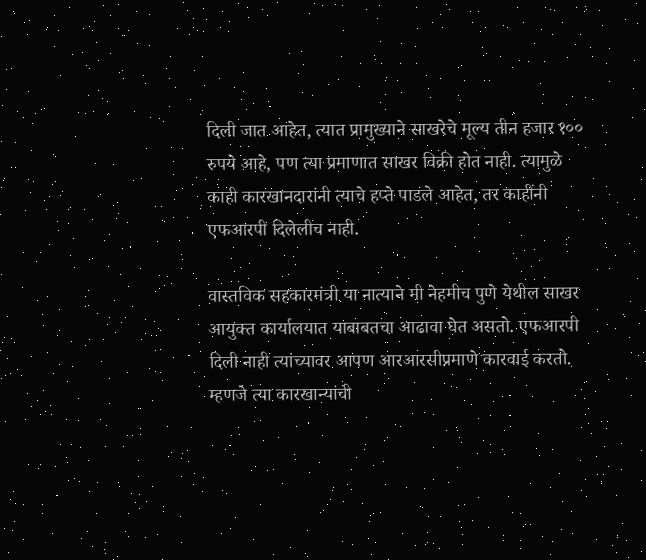दिली जात आहेत, त्यात प्रामुख्याने साखरेचे मूल्य तीन हजार १०० रुपये आहे, पण त्या प्रमाणात साखर विक्री होत नाही. त्यामुळे काही कारखानदारांनी त्याचे हप्ते पाडले आहेत, तर काहींनी एफआरपी दिलेलीच नाही.

वास्तविक सहकारमंत्री या नात्याने मी नेहमीच पुणे येथील साखर आयुक्त कार्यालयात याबाबतचा आढावा घेत असतो. एफआरपी दिली नाही त्यांच्यावर आपण आरआरसीप्रमाणे कारवाई करतो. म्हणजे त्या कारखान्यांची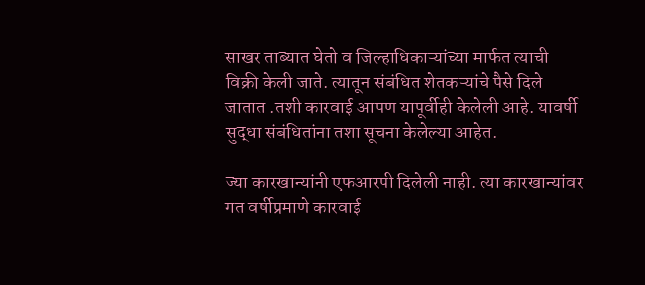साखर ताब्यात घेतो व जिल्हाधिकाऱ्यांच्या मार्फत त्याची विक्री केली जाते. त्यातून संबंधित शेतकऱ्यांचे पैसे दिले जातात .तशी कारवाई आपण यापूर्वीही केलेली आहे. यावर्षी सुद्धा संबंधितांना तशा सूचना केलेल्या आहेत.

ज्या कारखान्यांनी एफआरपी दिलेली नाही. त्या कारखान्यांवर गत वर्षीप्रमाणे कारवाई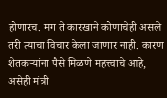होणारच. मग ते कारखाने कोणाचेही असले तरी त्याचा विचार केला जाणार नाही. कारण शेतकऱ्यांना पैसे मिळणे महत्त्वाचे आहे, असेही मंत्री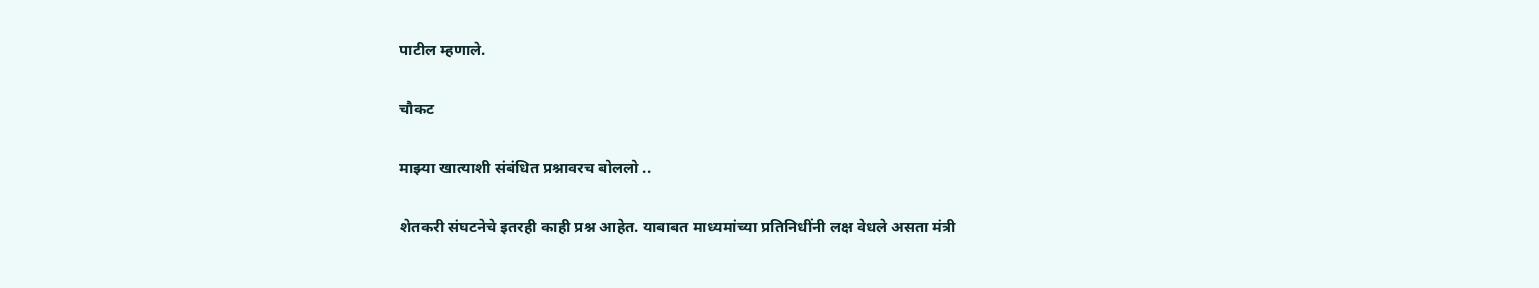पाटील म्हणाले.

चौकट

माझ्या खात्याशी संबंधित प्रश्नावरच बोललो ..

शेतकरी संघटनेचे इतरही काही प्रश्न आहेत. याबाबत माध्यमांच्या प्रतिनिधींनी लक्ष वेधले असता मंत्री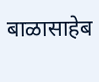बाळासाहेब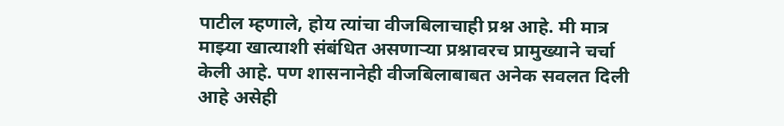पाटील म्हणाले, होय त्यांचा वीजबिलाचाही प्रश्न आहे. मी मात्र माझ्या खात्याशी संबंधित असणाऱ्या प्रश्नावरच प्रामुख्याने चर्चा केली आहे. पण शासनानेही वीजबिलाबाबत अनेक सवलत दिली आहे असेही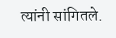त्यांनी सांगितले.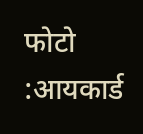फोटो :आयकार्ड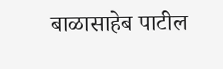बाळासाहेब पाटील